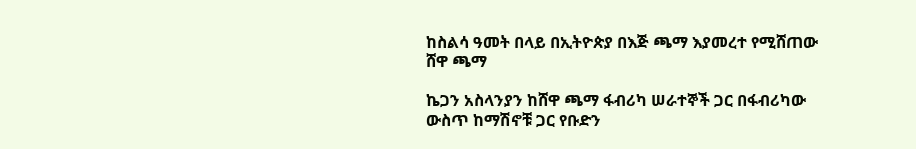ከስልሳ ዓመት በላይ በኢትዮጵያ በእጅ ጫማ እያመረተ የሚሸጠው ሸዋ ጫማ

ኬጋን አስላንያን ከሸዋ ጫማ ፋብሪካ ሠራተኞች ጋር በፋብሪካው ውስጥ ከማሽኖቹ ጋር የቡድን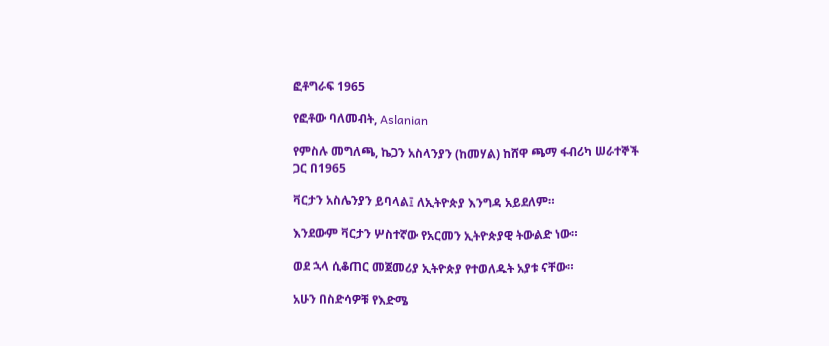ፎቶግራፍ 1965

የፎቶው ባለመብት, Aslanian

የምስሉ መግለጫ, ኬጋን አስላንያን (ከመሃል) ከሸዋ ጫማ ፋብሪካ ሠራተኞች ጋር በ1965

ቫርታን አስሌንያን ይባላል፤ ለኢትዮጵያ እንግዳ አይደለም።

እንደውም ቫርታን ሦስተኛው የአርመን ኢትዮጵያዊ ትውልድ ነው።

ወደ ኋላ ሲቆጠር መጀመሪያ ኢትዮጵያ የተወለዱት አያቱ ናቸው።

አሁን በስድሳዎቹ የእድሜ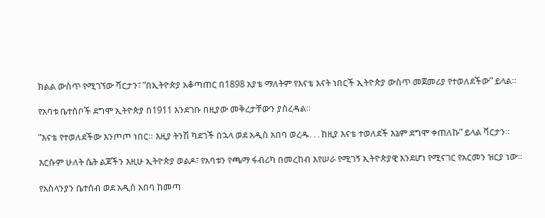ክልል ውስጥ የሚገኘው ቫርታን፣ “በኢትዮጵያ አቆጣጠር በ1898 አያቴ ማለትም የእናቴ እናት ነበርች ኢትዮጵያ ውስጥ መጀመሪያ የተወለደችው” ይላል።

የአባቱ ቤተሰቦች ደግሞ ኢትዮጵያ በ1911 እንደገቡ በዚያው መቅረታቸውን ያስረዳል።

“እናቴ የተወለደችው እንጦጦ ነበር። እዚያ ትንሽ ካደገች በኋላ ወደ አዲስ አበባ ወረዱ. . . ከዚያ እናቴ ተወለደች እኔም ደግሞ ቀጠለኩ” ይላል ቫርታን።

እርሱም ሁለት ሴት ልጆችን እዚሁ ኢትዮጵያ ወልዶ፣ የአባቱን የጫማ ፋብሪካ በመረከብ እየሠራ የሚገኝ ኢትዮጵያዊ እንደሆነ የሚናገር የአርመን ዝርያ ነው።

የአስላንያን ቤተሰብ ወደ አዲሰ አበባ ከመጣ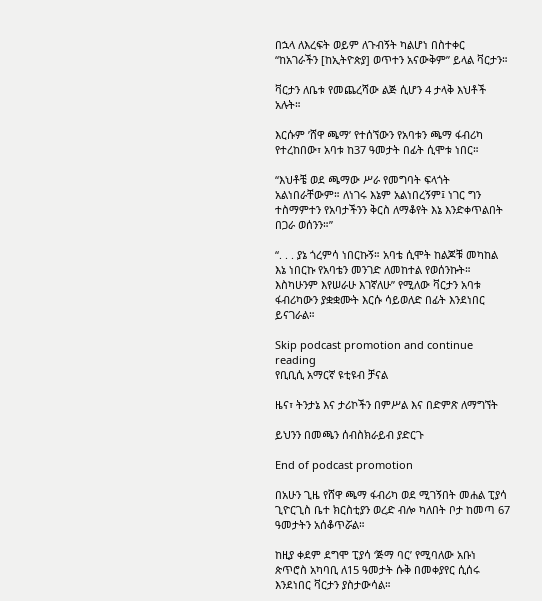በኋላ ለእረፍት ወይም ለጉብኝት ካልሆነ በስተቀር “ከአገራችን [ከኢትዮጵያ] ወጥተን አናውቅም” ይላል ቫርታን።

ቫርታን ለቤቱ የመጨረሻው ልጅ ሲሆን 4 ታላቅ እህቶች አሉት።

እርሱም ’ሸዋ ጫማ’ የተሰኘውን የአባቱን ጫማ ፋብሪካ የተረከበው፣ አባቱ ከ37 ዓመታት በፊት ሲሞቱ ነበር።

“እህቶቼ ወደ ጫማው ሥራ የመግባት ፍላጎት አልነበራቸውም። ለነገሩ እኔም አልነበረኝም፤ ነገር ግን ተስማምተን የአባታችንን ቅርስ ለማቆየት እኔ እንድቀጥልበት በጋራ ወሰንን።”

“. . . ያኔ ጎረምሳ ነበርኩኝ። አባቴ ሲሞት ከልጆቹ መካከል እኔ ነበርኩ የአባቴን መንገድ ለመከተል የወሰንኩት። እስካሁንም እየሠራሁ እገኛለሁ” የሚለው ቫርታን አባቱ ፋብሪካውን ያቋቋሙት እርሱ ሳይወለድ በፊት እንደነበር ይናገራል።

Skip podcast promotion and continue reading
የቢቢሲ አማርኛ ዩቲዩብ ቻናል

ዜና፣ ትንታኔ እና ታሪኮችን በምሥል እና በድምጽ ለማግኘት

ይህንን በመጫን ሰብስክራይብ ያድርጉ

End of podcast promotion

በአሁን ጊዜ የሸዋ ጫማ ፋብሪካ ወደ ሚገኝበት መሐል ፒያሳ ጊዮርጊስ ቤተ ክርስቲያን ወረድ ብሎ ካለበት ቦታ ከመጣ 67 ዓመታትን አሰቆጥሯል።

ከዚያ ቀደም ደግሞ ፒያሳ ‘ጅማ ባር’ የሚባለው አቡነ ጵጥሮስ አካባቢ ለ15 ዓመታት ሱቅ በመቀያየር ሲሰሩ እንደነበር ቫርታን ያስታውሳል።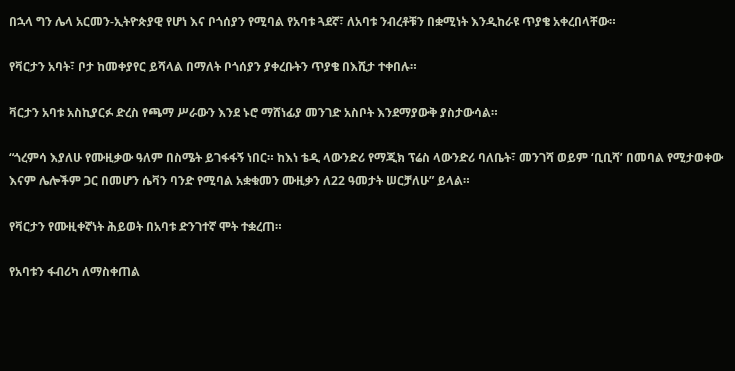በኋላ ግን ሌላ አርመን-ኢትዮጵያዊ የሆነ እና ቦጎሰያን የሚባል የአባቱ ጓደኛ፣ ለአባቱ ንብረቶቹን በቋሚነት እንዲከራዩ ጥያቄ አቀረበላቸው።

የቫርታን አባት፣ ቦታ ከመቀያየር ይሻላል በማለት ቦጎሰያን ያቀረቡትን ጥያቄ በእሺታ ተቀበሉ።

ቫርታን አባቱ አስኪያርፉ ድረስ የጫማ ሥራውን እንደ ኑሮ ማሸነፊያ መንገድ አስቦት እንደማያውቅ ያስታውሳል።

“ጎረምሳ እያለሁ የሙዚቃው ዓለም በስሜት ይገፋፋኝ ነበር። ከእነ ቴዲ ላውንድሪ የማጂክ ፕሬስ ላውንድሪ ባለቤት፣ መንገሻ ወይም ‘ቢቢሻ’ በመባል የሚታወቀው እናም ሌሎችም ጋር በመሆን ሴቫን ባንድ የሚባል አቋቁመን ሙዚቃን ለ22 ዓመታት ሠርቻለሁ” ይላል።

የቫርታን የሙዚቀኛነት ሕይወት በአባቱ ድንገተኛ ሞት ተቋረጠ።

የአባቱን ፋብሪካ ለማስቀጠል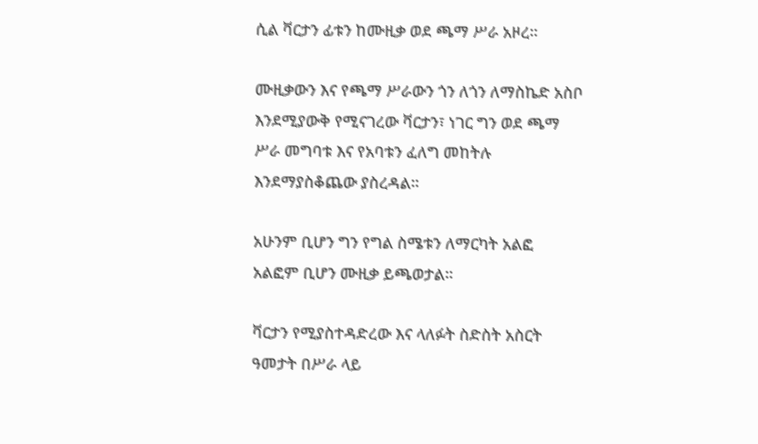ሲል ቫርታን ፊቱን ከሙዚቃ ወደ ጫማ ሥራ አዞረ።

ሙዚቃውን እና የጫማ ሥራውን ጎን ለጎን ለማስኬድ አስቦ እንደሚያውቅ የሚናገረው ቫርታን፣ ነገር ግን ወደ ጫማ ሥራ መግባቱ እና የአባቱን ፈለግ መከትሉ እንደማያስቆጨው ያስረዳል።

አሁንም ቢሆን ግን የግል ስሜቱን ለማርካት አልፎ አልፎም ቢሆን ሙዚቃ ይጫወታል።

ቫርታን የሚያስተዳድረው እና ላለፉት ስድስት አስርት ዓመታት በሥራ ላይ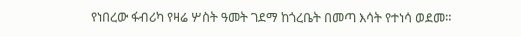የነበረው ፋብሪካ የዛሬ ሦስት ዓመት ገደማ ከጎረቤት በመጣ እሳት የተነሳ ወደመ።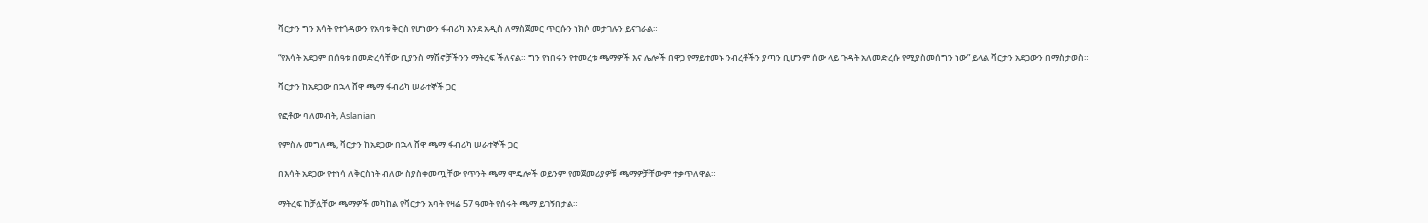ቫርታን ግን እሳት የተጎዳውን የአባቱ ቅርስ የሆነውን ፋብሪካ እንደ አዲስ ለማስጀመር ጥርሱን ነክሶ መታገሉን ይናገራል።

“የእሳት አደጋም በሰዓቱ በመድረሳቸው ቢያንስ ማሽኖቻችንን ማትረፍ ችለናል። ግን የነበሩን የተመረቱ ጫማዎች እና ሌሎች በዋጋ የማይተመኑ ንብረቶችን ያጣን ቢሆንም ሰው ላይ ጉዳት አለመድረሱ የሚያስመሰግን ነው” ይላል ቫርታን አደጋውን በማስታወስ።

ቫርታን ከአደጋው በኋላ ሸዋ ጫማ ፋብሪካ ሠራተኞች ጋር

የፎቶው ባለመብት, Aslanian

የምስሉ መግለጫ, ቫርታን ከአደጋው በኋላ ሸዋ ጫማ ፋብሪካ ሠራተኞች ጋር

በእሳት አደጋው የተነሳ ለቅርስነት ብለው ስያስቀመጧቸው የጥንት ጫማ ሞዴሎች ወይንም የመጀመሪያዎቹ ጫማዎቻቸውም ተቃጥለዋል።

ማትረፍ ከቻሏቸው ጫማዎች መካከል የቫርታን አባት የዛሬ 57 ዓመት የሰሩት ጫማ ይገኝበታል።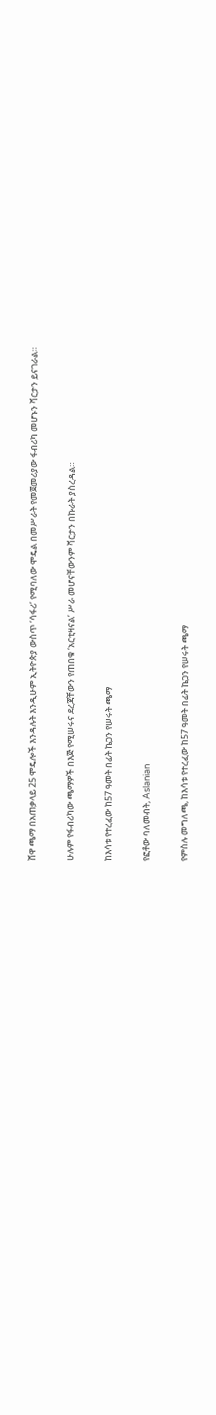ሸዋ ጫማ በአጠቃላይ 25 ሞዴሎች እንዳሉት እንዲሁም ኢትዮጵያ ውስጥ ‘ሳፋሪ’ የሚባለው ሞዴል በመሥራት የመጀመሪያው ፋብሪካ መሆኑን ቫርታን ይናገራል።

ሁሉም የፋብሪካው ጫማዎች በእጅ የሚሠሩና ደረጃቸውን የጠበቁ ‘አርቲዛናል’ ሥራ መሆናቸውንም ቫርታን በኩራት ያስረዳል።

ከእሳቱ የተረፈው ከ57 ዓመት በፊት ኬጋን የሠሩት ጫማ

የፎቶው ባለመብት, Aslanian

የምስሉ መግለጫ, ከእሳቱ የተረፈው ከ57 ዓመት በፊት ኬጋን የሠሩት ጫማ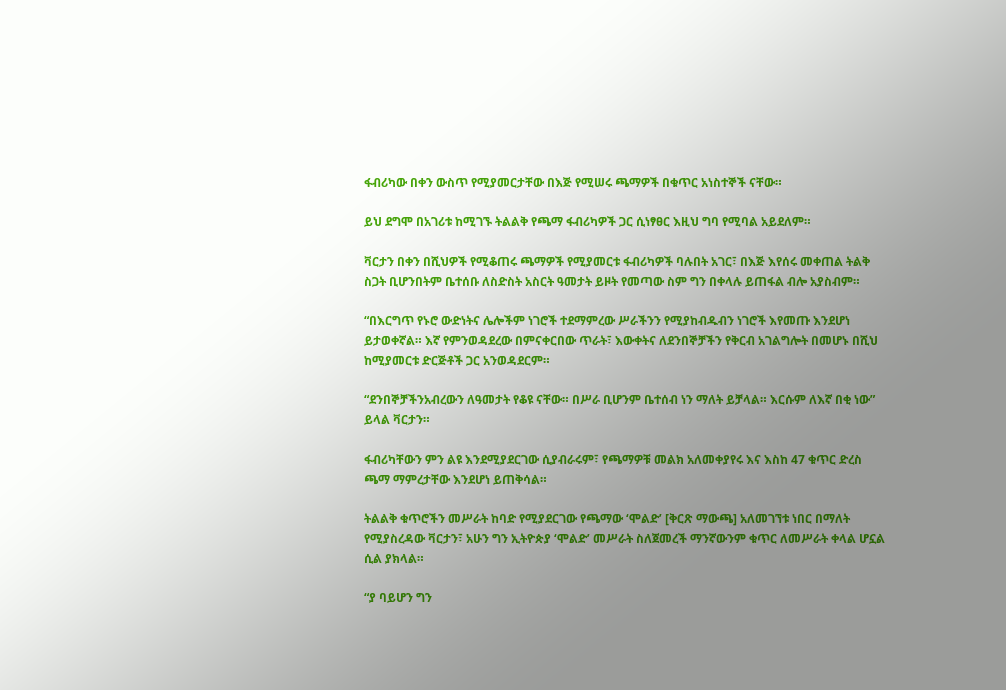ፋብሪካው በቀን ውስጥ የሚያመርታቸው በእጅ የሚሠሩ ጫማዎች በቁጥር አነስተኞች ናቸው።

ይህ ደግሞ በአገሪቱ ከሚገኙ ትልልቅ የጫማ ፋብሪካዎች ጋር ሲነፃፀር እዚህ ግባ የሚባል አይደለም።

ቫርታን በቀን በሺህዎች የሚቆጠሩ ጫማዎች የሚያመርቱ ፋብሪካዎች ባሉበት አገር፣ በእጅ እየሰሩ መቀጠል ትልቅ ስጋት ቢሆንበትም ቤተሰቡ ለስድስት አስርት ዓመታት ይዞት የመጣው ስም ግን በቀላሉ ይጠፋል ብሎ አያስብም።

“በእርግጥ የኑሮ ውድነትና ሌሎችም ነገሮች ተደማምረው ሥራችንን የሚያከብዱብን ነገሮች እየመጡ እንደሆነ ይታወቀኛል። እኛ የምንወዳደረው በምናቀርበው ጥራት፣ እውቀትና ለደንበኞቻችን የቅርብ አገልግሎት በመሆኑ በሺህ ከሚያመርቱ ድርጅቶች ጋር አንወዳደርም።

“ደንበኞቻችንአብረውን ለዓመታት የቆዩ ናቸው። በሥራ ቢሆንም ቤተሰብ ነን ማለት ይቻላል። እርሱም ለእኛ በቂ ነው” ይላል ቫርታን።

ፋብሪካቸውን ምን ልዩ እንደሚያደርገው ሲያብራሩም፣ የጫማዎቹ መልክ አለመቀያየሩ እና እስከ 47 ቁጥር ድረስ ጫማ ማምረታቸው እንደሆነ ይጠቅሳል።

ትልልቅ ቁጥሮችን መሥራት ከባድ የሚያደርገው የጫማው ‘ሞልድ’ [ቅርጽ ማውጫ] አለመገኘቱ ነበር በማለት የሚያስረዳው ቫርታን፣ አሁን ግን ኢትዮጵያ ‘ሞልድ’ መሥራት ስለጀመረች ማንኛውንም ቁጥር ለመሥራት ቀላል ሆኗል ሲል ያክላል።

“ያ ባይሆን ግን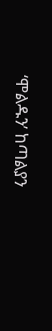‘ሞልዱን’ ከጣልያን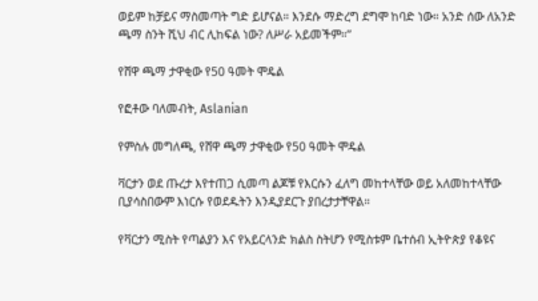ወይም ከቻይና ማስመጣት ግድ ይሆናል። እንደሱ ማድረግ ደግሞ ከባድ ነው። አንድ ሰው ለአንድ ጫማ ስንት ሺህ ብር ሊከፍል ነው? ለሥራ አይመችም።”

የሸዋ ጫማ ታዋቂው የ50 ዓመት ሞዴል

የፎቶው ባለመብት, Aslanian

የምስሉ መግለጫ, የሸዋ ጫማ ታዋቂው የ50 ዓመት ሞዴል

ቫርታን ወደ ጡረታ እየተጠጋ ሲመጣ ልጆቹ የእርሱን ፈለግ መከተላቸው ወይ አለመከተላቸው ቢያሳስበውም እነርሱ የወደዱትን እንዲያደርጉ ያበረታታቸዋል።

የቫርታን ሚስት የጣልያን እና የአይርላንድ ክልስ ስትሆን የሚስቱም ቤተሰብ ኢትዮጵያ የቆዩና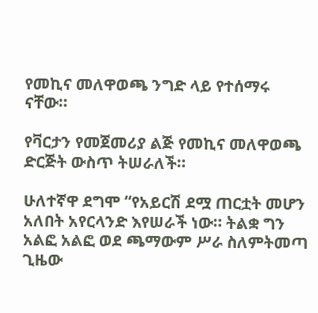የመኪና መለዋወጫ ንግድ ላይ የተሰማሩ ናቸው።

የቫርታን የመጀመሪያ ልጅ የመኪና መለዋወጫ ድርጅት ውስጥ ትሠራለች።

ሁለተኛዋ ደግሞ “የአይርሽ ደሟ ጠርቷት መሆን አለበት አየርላንድ እየሠራች ነው። ትልቋ ግን አልፎ አልፎ ወደ ጫማውም ሥራ ስለምትመጣ ጊዜው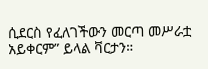ሲደርስ የፈለገችውን መርጣ መሥራቷ አይቀርም” ይላል ቫርታን።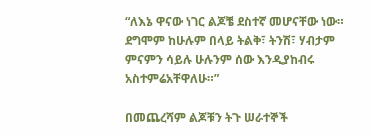“ለእኔ ዋናው ነገር ልጆቼ ደስተኛ መሆናቸው ነው። ደግሞም ከሁሉም በላይ ትልቅ፣ ትንሽ፣ ሃብታም ምናምን ሳይሉ ሁሉንም ሰው እንዲያከብሩ አስተምሬአቸዋለሁ።”

በመጨረሻም ልጆቹን ትጉ ሠራተኞች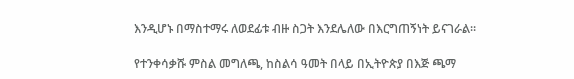እንዲሆኑ በማስተማሩ ለወደፊቱ ብዙ ስጋት እንደሌለው በእርግጠኝነት ይናገራል።

የተንቀሳቃሹ ምስል መግለጫ, ከስልሳ ዓመት በላይ በኢትዮጵያ በእጅ ጫማ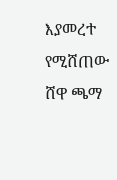እያመረተ የሚሸጠው ሸዋ ጫማ